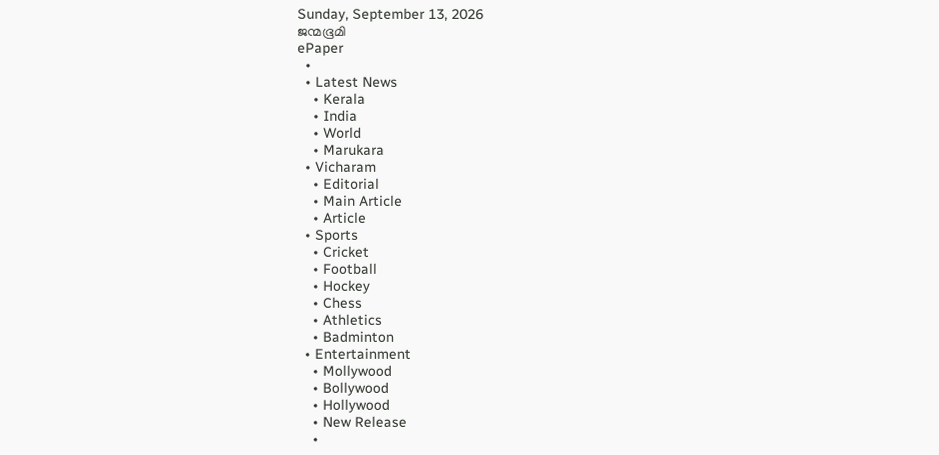Sunday, September 13, 2026
ജന്മഭൂമി
ePaper
  •
  • Latest News
    • Kerala
    • India
    • World
    • Marukara
  • Vicharam
    • Editorial
    • Main Article
    • Article
  • Sports
    • Cricket
    • Football
    • Hockey
    • Chess
    • Athletics
    • Badminton
  • Entertainment
    • Mollywood
    • Bollywood
    • Hollywood
    • New Release
    •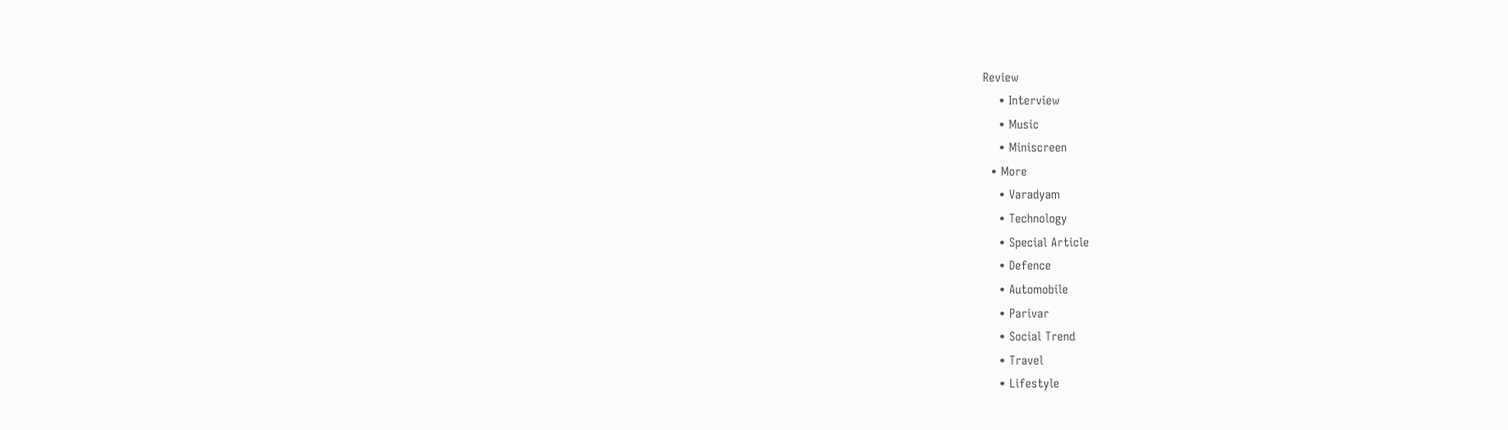Review
    • Interview
    • Music
    • Miniscreen
  • More
    • Varadyam
    • Technology
    • Special Article
    • Defence
    • Automobile
    • Parivar
    • Social Trend
    • Travel
    • Lifestyle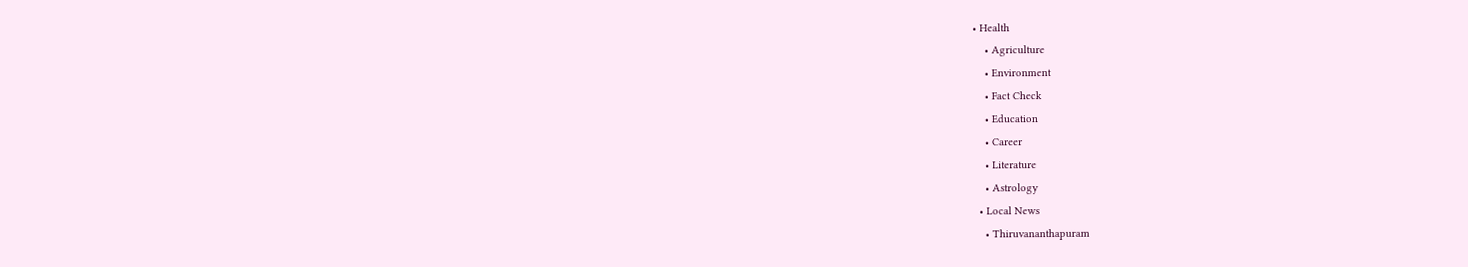• Health
    • Agriculture
    • Environment
    • Fact Check
    • Education
    • Career
    • Literature
    • Astrology
  • Local News
    • Thiruvananthapuram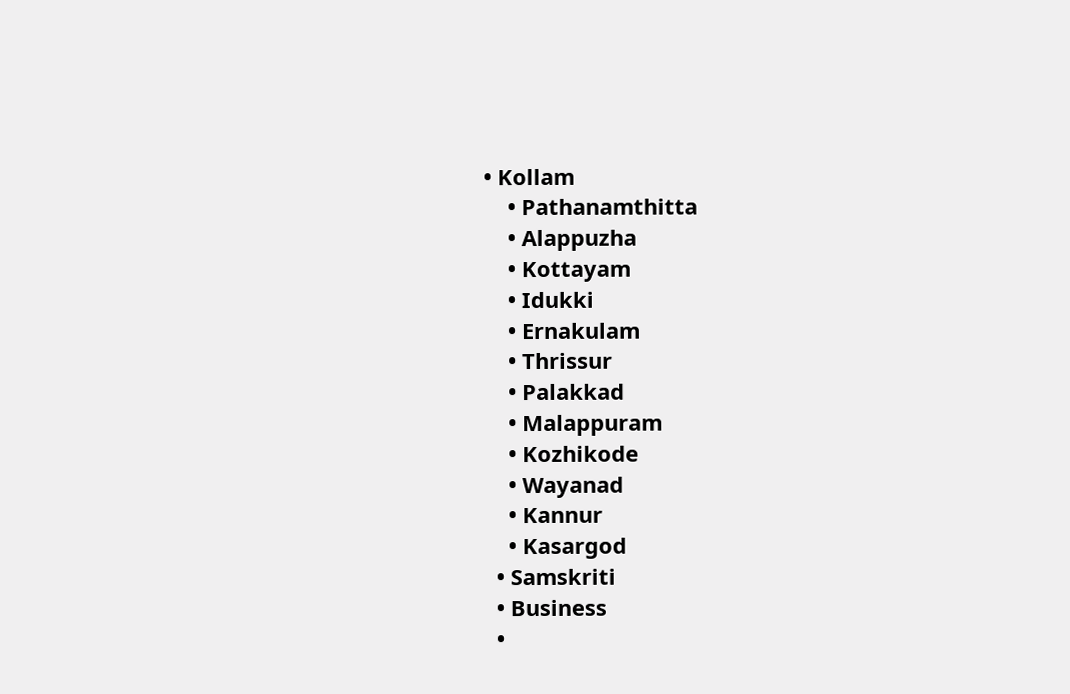• Kollam
    • Pathanamthitta
    • Alappuzha
    • Kottayam
    • Idukki
    • Ernakulam
    • Thrissur
    • Palakkad
    • Malappuram
    • Kozhikode
    • Wayanad
    • Kannur
    • Kasargod
  • Samskriti
  • Business
  •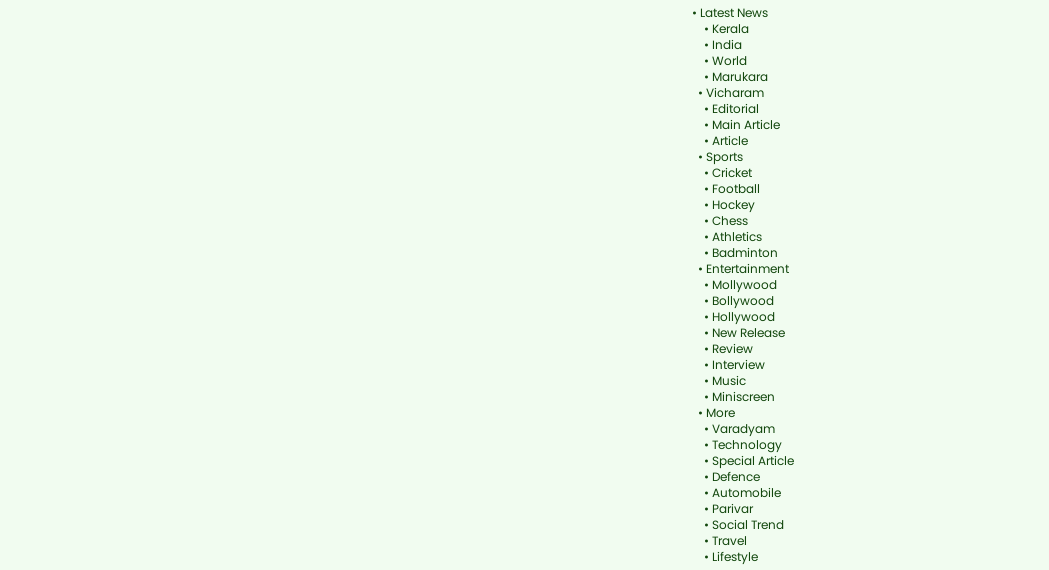• Latest News
    • Kerala
    • India
    • World
    • Marukara
  • Vicharam
    • Editorial
    • Main Article
    • Article
  • Sports
    • Cricket
    • Football
    • Hockey
    • Chess
    • Athletics
    • Badminton
  • Entertainment
    • Mollywood
    • Bollywood
    • Hollywood
    • New Release
    • Review
    • Interview
    • Music
    • Miniscreen
  • More
    • Varadyam
    • Technology
    • Special Article
    • Defence
    • Automobile
    • Parivar
    • Social Trend
    • Travel
    • Lifestyle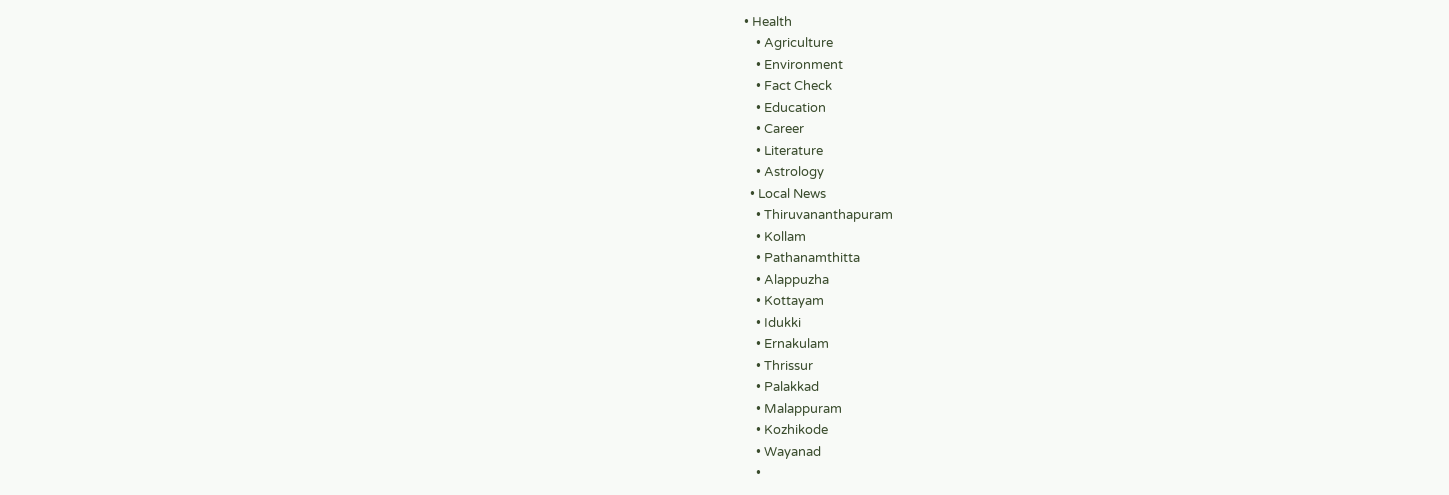• Health
    • Agriculture
    • Environment
    • Fact Check
    • Education
    • Career
    • Literature
    • Astrology
  • Local News
    • Thiruvananthapuram
    • Kollam
    • Pathanamthitta
    • Alappuzha
    • Kottayam
    • Idukki
    • Ernakulam
    • Thrissur
    • Palakkad
    • Malappuram
    • Kozhikode
    • Wayanad
    •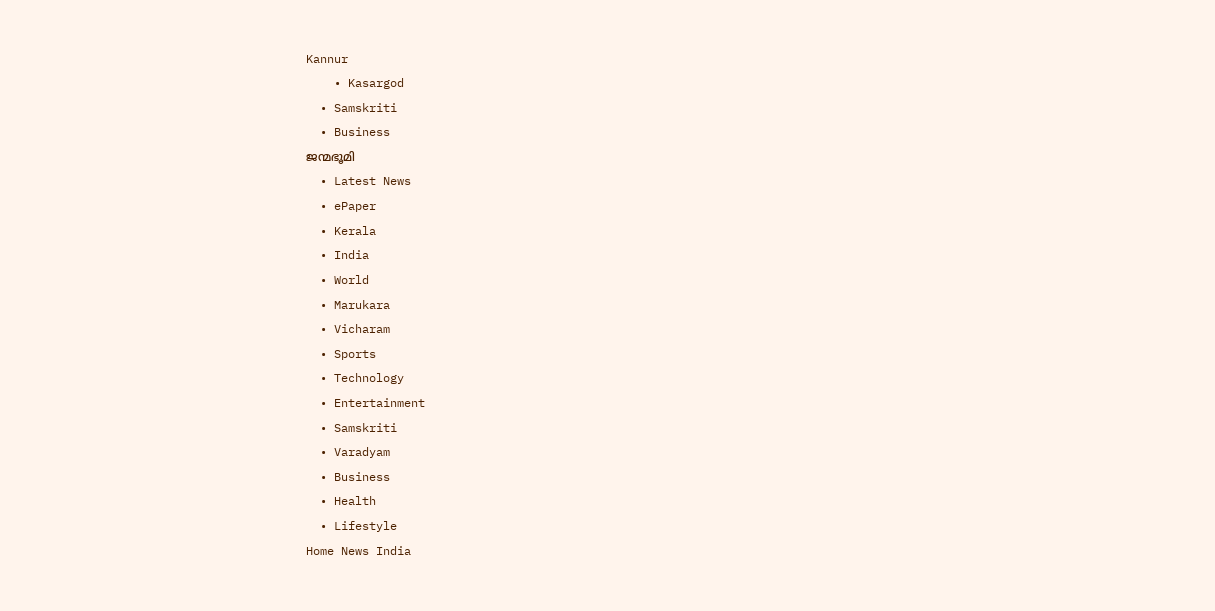Kannur
    • Kasargod
  • Samskriti
  • Business
ജന്മഭൂമി
  • Latest News
  • ePaper
  • Kerala
  • India
  • World
  • Marukara
  • Vicharam
  • Sports
  • Technology
  • Entertainment
  • Samskriti
  • Varadyam
  • Business
  • Health
  • Lifestyle
Home News India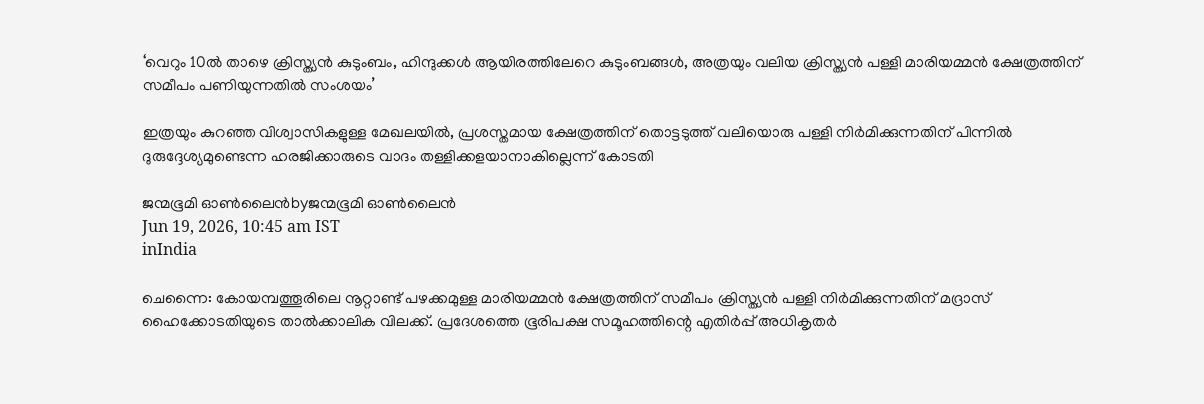‘വെറും 10ൽ താഴെ ക്രിസ്ത്യൻ കുടുംബം, ഹിന്ദുക്കൾ ആയിരത്തിലേറെ കുടുംബങ്ങൾ, അത്രയും വലിയ ക്രിസ്ത്യൻ പള്ളി മാരിയമ്മൻ ക്ഷേത്രത്തിന് സമീപം പണിയുന്നതിൽ സംശയം’

ഇത്രയും കുറഞ്ഞ വിശ്വാസികളുള്ള മേഖലയിൽ, പ്രശസ്തമായ ക്ഷേത്രത്തിന് തൊട്ടടുത്ത് വലിയൊരു പള്ളി നിർമിക്കുന്നതിന് പിന്നിൽ ദുരുദ്ദേശ്യമുണ്ടെന്ന ഹരജിക്കാരുടെ വാദം തള്ളിക്കളയാനാകില്ലെന്ന് കോടതി

ജന്മഭൂമി ഓണ്‍ലൈന്‍byജന്മഭൂമി ഓണ്‍ലൈന്‍
Jun 19, 2026, 10:45 am IST
inIndia

ചെന്നൈ: കോയമ്പത്തൂരിലെ നൂറ്റാണ്ട് പഴക്കമുള്ള മാരിയമ്മൻ ക്ഷേത്രത്തിന് സമീപം ക്രിസ്ത്യൻ പള്ളി നിർമിക്കുന്നതിന് മദ്രാസ് ഹൈക്കോടതിയുടെ താൽക്കാലിക വിലക്ക്. പ്രദേശത്തെ ഭൂരിപക്ഷ സമൂഹത്തിന്റെ എതിർപ്പ് അധികൃതർ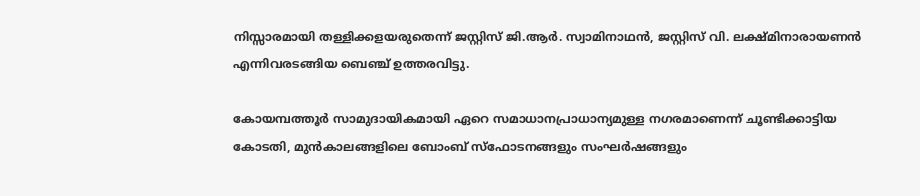നിസ്സാരമായി തള്ളിക്കളയരുതെന്ന് ജസ്റ്റിസ് ജി.ആർ. സ്വാമിനാഥൻ, ജസ്റ്റിസ് വി. ലക്ഷ്മിനാരായണൻ എന്നിവരടങ്ങിയ ബെഞ്ച് ഉത്തരവിട്ടു.

കോയമ്പത്തൂർ സാമുദായികമായി ഏറെ സമാധാനപ്രാധാന്യമുള്ള നഗരമാണെന്ന് ചൂണ്ടിക്കാട്ടിയ കോടതി, മുൻകാലങ്ങളിലെ ബോംബ് സ്ഫോടനങ്ങളും സംഘർഷങ്ങളും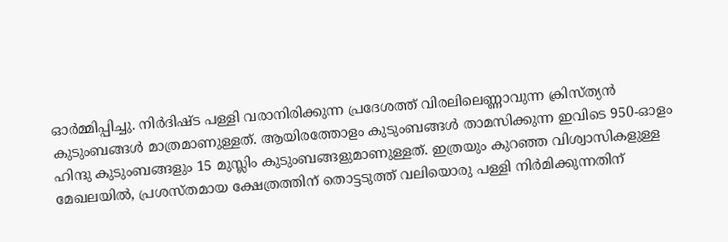ഓർമ്മിപ്പിച്ചു. നിർദിഷ്ട പള്ളി വരാനിരിക്കുന്ന പ്രദേശത്ത് വിരലിലെണ്ണാവുന്ന ക്രിസ്ത്യൻ കുടുംബങ്ങൾ മാത്രമാണുള്ളത്. ആയിരത്തോളം കുടുംബങ്ങൾ താമസിക്കുന്ന ഇവിടെ 950-ഓളം ഹിന്ദു കുടുംബങ്ങളും 15 മുസ്ലിം കുടുംബങ്ങളുമാണുള്ളത്. ഇത്രയും കുറഞ്ഞ വിശ്വാസികളുള്ള മേഖലയിൽ, പ്രശസ്തമായ ക്ഷേത്രത്തിന് തൊട്ടടുത്ത് വലിയൊരു പള്ളി നിർമിക്കുന്നതിന്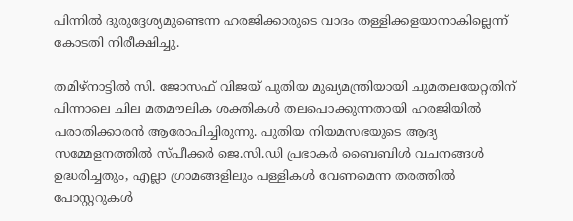പിന്നിൽ ദുരുദ്ദേശ്യമുണ്ടെന്ന ഹരജിക്കാരുടെ വാദം തള്ളിക്കളയാനാകില്ലെന്ന് കോടതി നിരീക്ഷിച്ചു.

തമിഴ്‌നാട്ടിൽ സി. ജോസഫ് വിജയ് പുതിയ മുഖ്യമന്ത്രിയായി ചുമതലയേറ്റതിന് പിന്നാലെ ചില മതമൗലിക ശക്തികൾ തലപൊക്കുന്നതായി ഹരജിയിൽ പരാതിക്കാരൻ ആരോപിച്ചിരുന്നു. പുതിയ നിയമസഭയുടെ ആദ്യ സമ്മേളനത്തിൽ സ്പീക്കർ ജെ.സി.ഡി പ്രഭാകർ ബൈബിൾ വചനങ്ങൾ ഉദ്ധരിച്ചതും, എല്ലാ ഗ്രാമങ്ങളിലും പള്ളികൾ വേണമെന്ന തരത്തിൽ പോസ്റ്ററുകൾ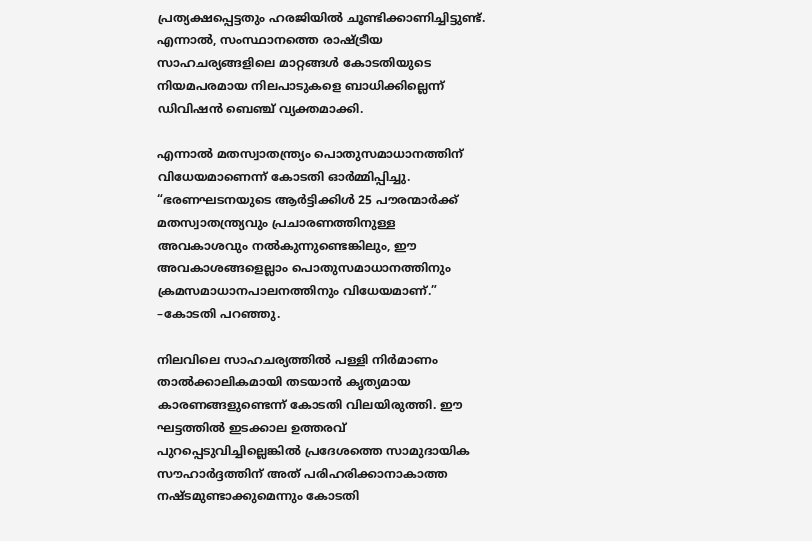പ്രത്യക്ഷപ്പെട്ടതും ഹരജിയിൽ ചൂണ്ടിക്കാണിച്ചിട്ടുണ്ട്. എന്നാൽ, സംസ്ഥാനത്തെ രാഷ്‌ട്രീയ സാഹചര്യങ്ങളിലെ മാറ്റങ്ങൾ കോടതിയുടെ നിയമപരമായ നിലപാടുകളെ ബാധിക്കില്ലെന്ന് ഡിവിഷൻ ബെഞ്ച് വ്യക്തമാക്കി.

എന്നാൽ മതസ്വാതന്ത്ര്യം പൊതുസമാധാനത്തിന് വിധേയമാണെന്ന് കോടതി ഓർമ്മിപ്പിച്ചു. “ഭരണഘടനയുടെ ആർട്ടിക്കിൾ 25 പൗരന്മാർക്ക് മതസ്വാതന്ത്ര്യവും പ്രചാരണത്തിനുള്ള അവകാശവും നൽകുന്നുണ്ടെങ്കിലും, ഈ അവകാശങ്ങളെല്ലാം പൊതുസമാധാനത്തിനും ക്രമസമാധാനപാലനത്തിനും വിധേയമാണ്.” –കോടതി പറഞ്ഞു.

നിലവിലെ സാഹചര്യത്തിൽ പള്ളി നിർമാണം താൽക്കാലികമായി തടയാൻ കൃത്യമായ കാരണങ്ങളുണ്ടെന്ന് കോടതി വിലയിരുത്തി. ഈ ഘട്ടത്തിൽ ഇടക്കാല ഉത്തരവ് പുറപ്പെടുവിച്ചില്ലെങ്കിൽ പ്രദേശത്തെ സാമുദായിക സൗഹാർദ്ദത്തിന് അത് പരിഹരിക്കാനാകാത്ത നഷ്ടമുണ്ടാക്കുമെന്നും കോടതി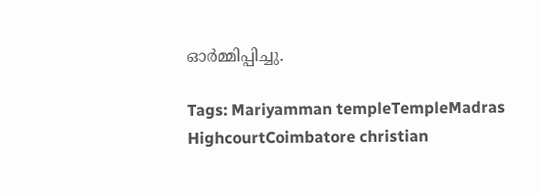ഓർമ്മിപ്പിച്ചു.

Tags: Mariyamman templeTempleMadras HighcourtCoimbatore christian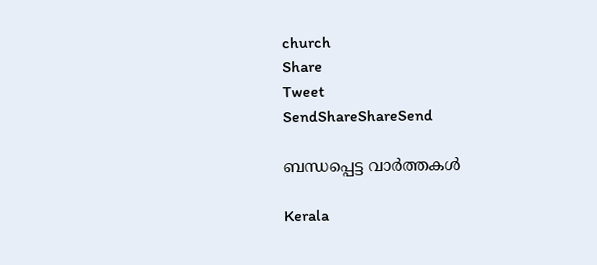church
Share
Tweet
SendShareShareSend

ബന്ധപ്പെട്ട വാര്‍ത്തകള്‍

Kerala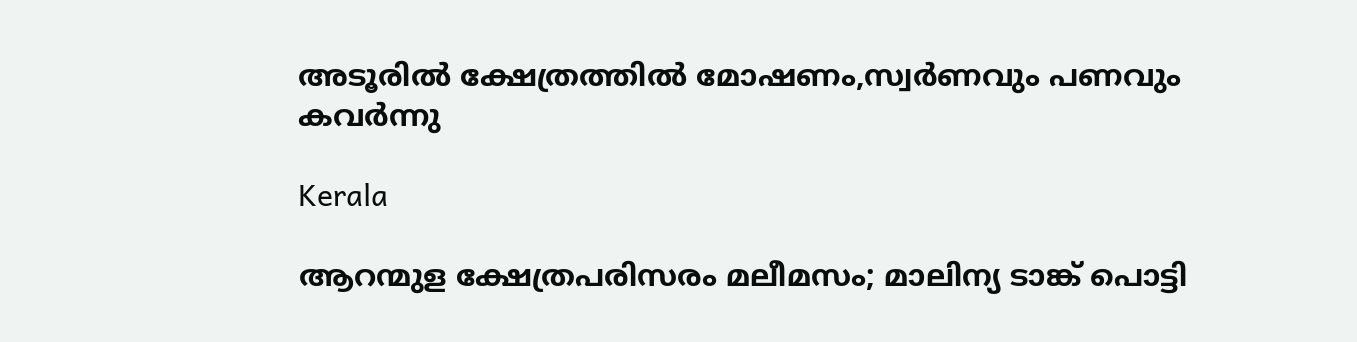അടൂരില്‍ ക്ഷേത്രത്തില്‍ മോഷണം,സ്വര്‍ണവും പണവും കവര്‍ന്നു

Kerala

ആറന്മുള ക്ഷേത്രപരിസരം മലീമസം; മാലിന്യ ടാങ്ക് പൊട്ടി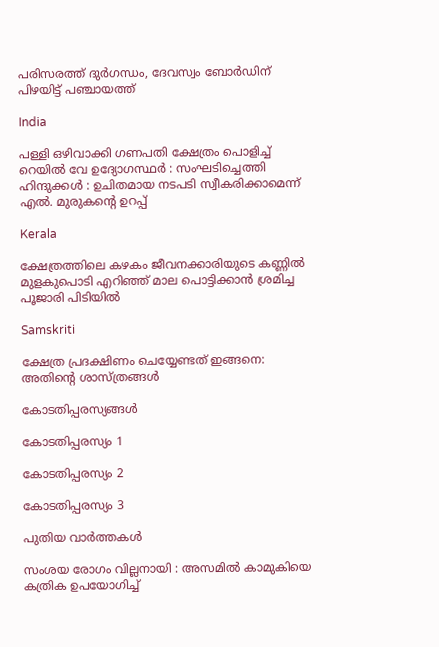പരിസരത്ത് ദുർഗന്ധം, ദേവസ്വം ബോര്‍ഡിന് പിഴയിട്ട് പഞ്ചായത്ത്

India

പള്ളി ഒഴിവാക്കി ഗണപതി ക്ഷേത്രം പൊളിച്ച് റെയിൽ വേ ഉദ്യോഗസ്ഥർ : സംഘടിച്ചെത്തി ഹിന്ദുക്കൾ : ഉചിതമായ നടപടി സ്വീകരിക്കാമെന്ന് എൽ. മുരുകന്റെ ഉറപ്പ്

Kerala

ക്ഷേത്രത്തിലെ കഴകം ജീവനക്കാരിയുടെ കണ്ണില്‍ മുളകുപൊടി എറിഞ്ഞ് മാല പൊട്ടിക്കാന്‍ ശ്രമിച്ച പൂജാരി പിടിയില്‍

Samskriti

ക്ഷേത്ര പ്രദക്ഷിണം ചെയ്യേണ്ടത് ഇങ്ങനെ: അതിന്റെ ശാസ്ത്രങ്ങൾ

കോടതിപ്പരസ്യങ്ങള്‍

കോടതിപ്പരസ്യം 1

കോടതിപ്പരസ്യം 2

കോടതിപ്പരസ്യം 3

പുതിയ വാര്‍ത്തകള്‍

സംശയ രോഗം വില്ലനായി : അസമില്‍ കാമുകിയെ കത്രിക ഉപയോഗിച്ച്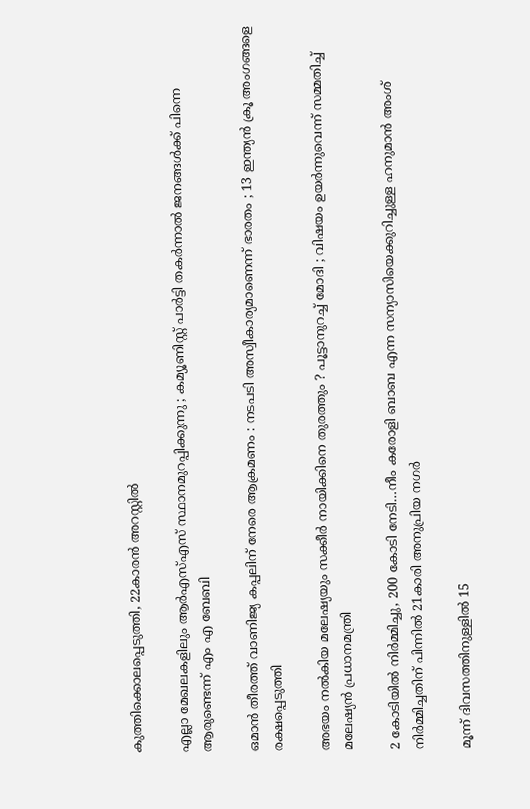കുത്തിക്കൊലപ്പെടുത്തി, 22കാരൻ അറസ്റ്റില്‍

എല്ലാ മേഖലകളിലും ആർഎസ്എസ് സ്ഥാനമുറപ്പിക്കുന്നു ; കമ്യൂണിസ്റ്റ് പാർട്ടി തകർന്നാൽ ജനങ്ങൾക്ക് പിന്നെ ആരുണ്ടെന്ന് എം എ ബേബി

ഒമാൻ തീരത്ത് വാണിജ്യ കപ്പലിന് നേരെ ആക്രമണം : നടപടി അസ്വീകാര്യമാണെന്ന് ഭാരതം ; 13 ഇന്ത്യൻ ക്രൂ അംഗങ്ങളെ രക്ഷപ്പെടുത്തി

അഭയം നൽകിയ മലേഷ്യയും സക്കീർ നായിക്കിനെ തുരത്തും ? പൂട്ടാനുറച്ച് മോദി ; വിഷയം ഉയര്‍ന്നുവെന്ന് സമ്മതിച്ച് മലേഷ്യന്‍ പ്രധാനമന്ത്രി

2 കോടിയില്‍ നിര്‍മ്മിച്ചു, 200 കോടി നേടി…നീം കരോളി ബാബ എന്ന സന്യാസിയെക്കുറിച്ചുള്ള ഹനുമാന്‍ അംശ് നിര്‍മ്മിച്ചതിന് പിന്നില്‍ 21കാരി അനുപ്രിയ നഗര്‍

മൂന്ന് ദിവസത്തിനുള്ളിൽ 15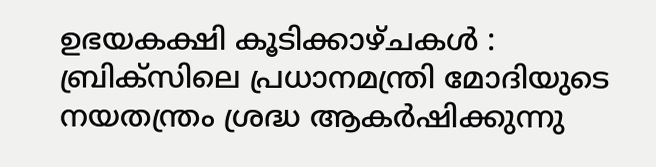ഉഭയകക്ഷി കൂടിക്കാഴ്ചകൾ : ബ്രിക്സിലെ പ്രധാനമന്ത്രി മോദിയുടെ നയതന്ത്രം ശ്രദ്ധ ആകർഷിക്കുന്നു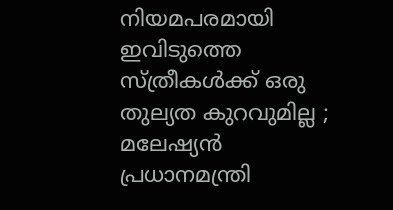നിയമപരമായി ഇവിടുത്തെ സ്ത്രീകൾക്ക് ഒരു തുല്യത കുറവുമില്ല ; മലേഷ്യൻ പ്രധാനമന്ത്രി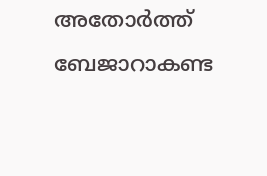അതോർത്ത് ബേജാറാകണ്ട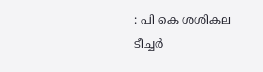: പി കെ ശശികല ടീച്ചർ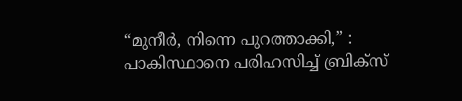“മുനീർ, നിന്നെ പുറത്താക്കി,” : പാകിസ്ഥാനെ പരിഹസിച്ച് ബ്രിക്സ്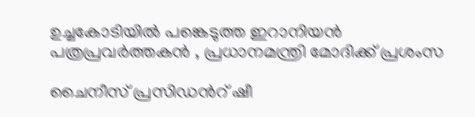ഉച്ചകോടിയിൽ പങ്കെടുത്ത ഇറാനിയൻ പത്രപ്രവർത്തകൻ , പ്രധാനമന്ത്രി മോദിക്ക് പ്രശംസ

ചൈനീസ് പ്രസിഡന്‍റ് ഷീ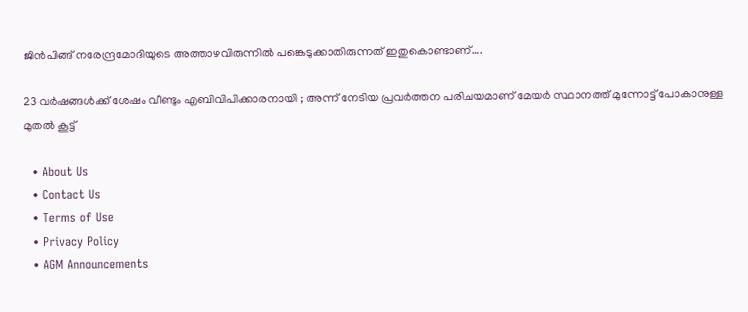ജിന്‍പിങ്ങ് നരേന്ദ്രമോദിയുടെ അത്താഴവിരുന്നില്‍ പങ്കെടുക്കാതിരുന്നത് ഇതുകൊണ്ടാണ്….

23 വർഷങ്ങൾക്ക് ശേഷം വീണ്ടും എബിവിപിക്കാരനായി ; അന്ന് നേടിയ പ്രവർത്തന പരിചയമാണ് മേയർ സ്ഥാനത്ത് മുന്നോട്ട് പോകാനുള്ള മുതൽ കൂട്ട്

  • About Us
  • Contact Us
  • Terms of Use
  • Privacy Policy
  • AGM Announcements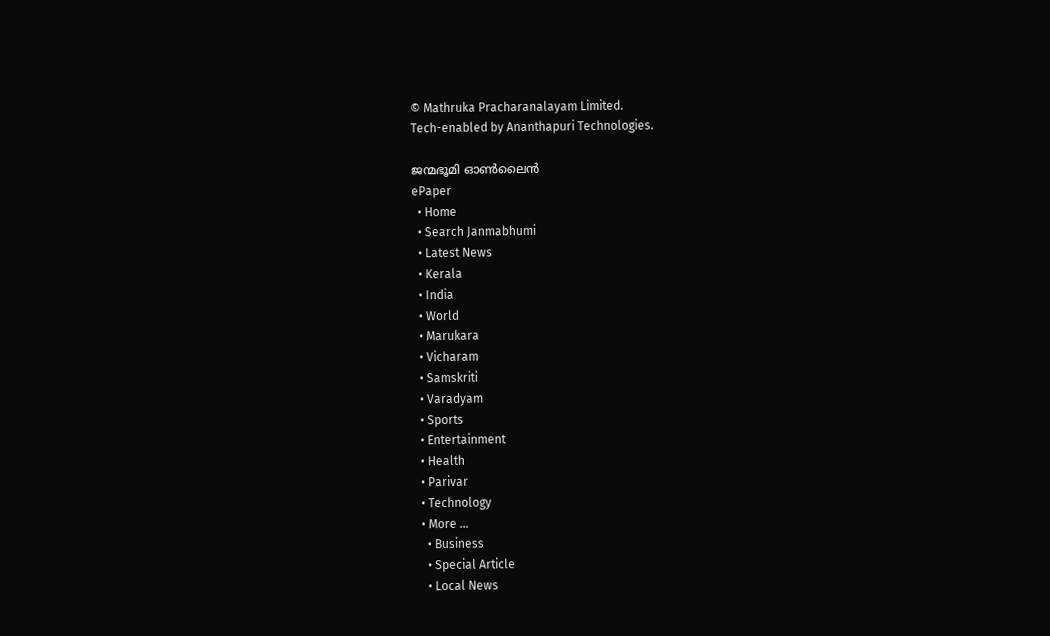© Mathruka Pracharanalayam Limited.
Tech-enabled by Ananthapuri Technologies.

ജന്മഭൂമി ഓണ്‍ലൈന്‍
ePaper
  • Home
  • Search Janmabhumi
  • Latest News
  • Kerala
  • India
  • World
  • Marukara
  • Vicharam
  • Samskriti
  • Varadyam
  • Sports
  • Entertainment
  • Health
  • Parivar
  • Technology
  • More …
    • Business
    • Special Article
    • Local News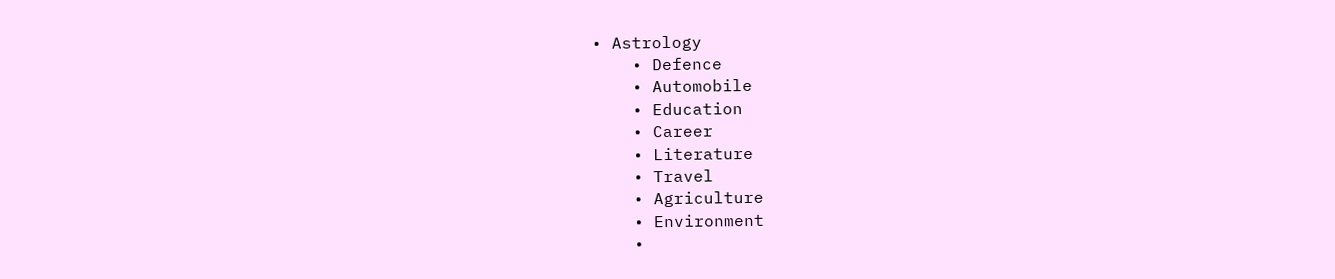• Astrology
    • Defence
    • Automobile
    • Education
    • Career
    • Literature
    • Travel
    • Agriculture
    • Environment
    •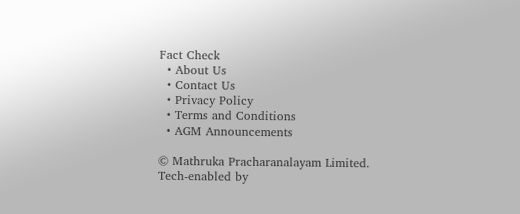Fact Check
  • About Us
  • Contact Us
  • Privacy Policy
  • Terms and Conditions
  • AGM Announcements

© Mathruka Pracharanalayam Limited.
Tech-enabled by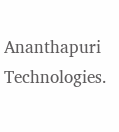Ananthapuri Technologies.